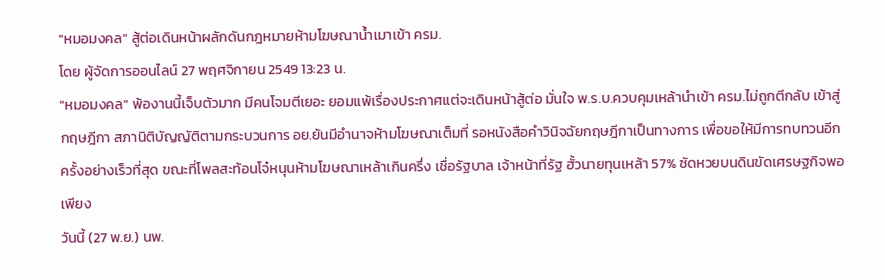"หมอมงคล" สู้ต่อเดินหน้าผลักดันกฎหมายห้ามโฆษณาน้ำเมาเข้า ครม.
โดย ผู้จัดการออนไลน์ 27 พฤศจิกายน 2549 13:23 น.
"หมอมงคล" พ้องานนี้เจ็บตัวมาก มีคนโจมตีเยอะ ยอมแพ้เรื่องประกาศแต่จะเดินหน้าสู้ต่อ มั่นใจ พ.ร.บ.ควบคุมเหล้านำเข้า ครม.ไม่ถูกตีกลับ เข้าสู่กฤษฎีกา สภานิติบัญญัติตามกระบวนการ อย.ยันมีอำนาจห้ามโฆษณาเต็มที่ รอหนังสือคำวินิจฉัยกฤษฎีกาเป็นทางการ เพื่อขอให้มีการทบทวนอีกครั้งอย่างเร็วที่สุด ขณะที่โพลสะท้อนโจ๋หนุนห้ามโฆษณาเหล้าเกินครึ่ง เชื่อรัฐบาล เจ้าหน้าที่รัฐ ฮั้วนายทุนเหล้า 57% ซัดหวยบนดินขัดเศรษฐกิจพอเพียง
วันนี้ (27 พ.ย.) นพ.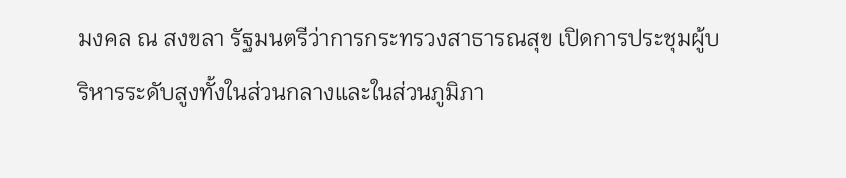มงคล ณ สงขลา รัฐมนตรีว่าการกระทรวงสาธารณสุข เปิดการประชุมผู้บริหารระดับสูงทั้งในส่วนกลางและในส่วนภูมิภา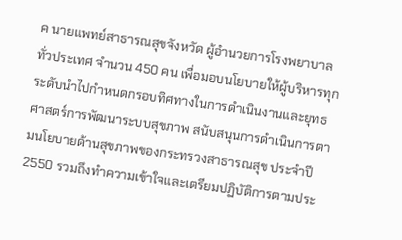ค นายแพทย์สาธารณสุขจังหวัด ผู้อำนวยการโรงพยาบาลทั่วประเทศ จำนวน 450 คน เพื่อมอบนโยบายให้ผู้บริหารทุกระดับนำไปกำหนดกรอบทิศทางในการดำเนินงานและยุทธศาสตร์การพัฒนาระบบสุขภาพ สนับสนุนการดำเนินการตามนโยบายด้านสุขภาพของกระทรวงสาธารณสุข ประจำปี 2550 รวมถึงทำความเข้าใจและเตรียมปฏิบัติการตามประ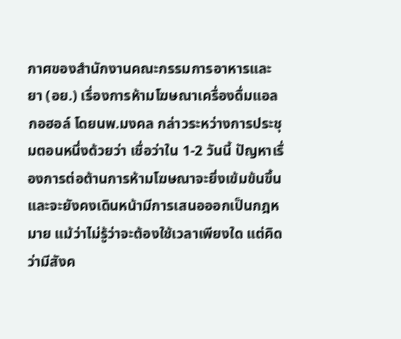กาศของสำนักงานคณะกรรมการอาหารและยา (อย.) เรื่องการห้ามโฆษณาเครื่องดื่มแอลกอฮอล์ โดยนพ.มงคล กล่าวระหว่างการประชุมตอนหนึ่งด้วยว่า เชื่อว่าใน 1-2 วันนี้ ปัญหาเรื่องการต่อต้านการห้ามโฆษณาจะยิ่งเข้มข้นขึ้น และจะยังคงเดินหน้ามีการเสนอออกเป็นกฎหมาย แม้ว่าไม่รู้ว่าจะต้องใช้เวลาเพียงใด แต่คิดว่ามีสังค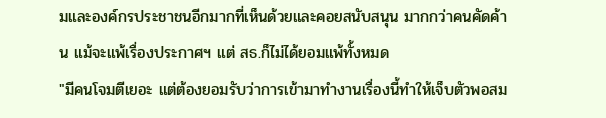มและองค์กรประชาชนอีกมากที่เห็นด้วยและคอยสนับสนุน มากกว่าคนคัดค้าน แม้จะแพ้เรื่องประกาศฯ แต่ สธ.ก็ไม่ได้ยอมแพ้ทั้งหมด
"มีคนโจมตีเยอะ แต่ต้องยอมรับว่าการเข้ามาทำงานเรื่องนี้ทำให้เจ็บตัวพอสม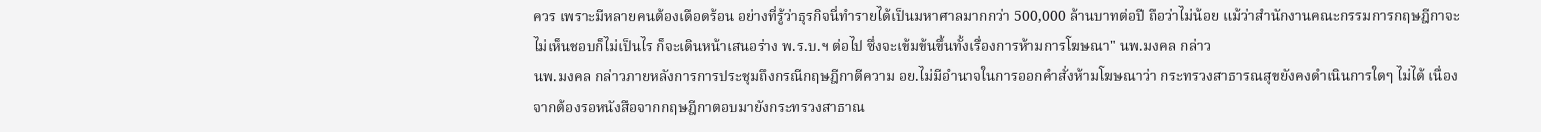ควร เพราะมีหลายคนต้องเดือดร้อน อย่างที่รู้ว่าธุรกิจนี่ทำรายได้เป็นมหาศาลมากกว่า 500,000 ล้านบาทต่อปี ถือว่าไม่น้อย แม้ว่าสำนักงานคณะกรรมการกฤษฎีกาจะไม่เห็นชอบก็ไม่เป็นไร ก็จะเดินหน้าเสนอร่าง พ.ร.บ.ฯ ต่อไป ซึ่งจะเข้มข้นขึ้นทั้งเรื่องการห้ามการโฆษณา" นพ.มงคล กล่าว
นพ.มงคล กล่าวภายหลังการการประชุมถึงกรณีกฤษฎีกาตีความ อย.ไม่มีอำนาจในการออกคำสั่งห้ามโฆษณาว่า กระทรวงสาธารณสุขยังคงดำเนินการใดๆ ไม่ได้ เนื่องจากต้องรอหนังสือจากกฤษฎีกาตอบมายังกระทรวงสาธาณ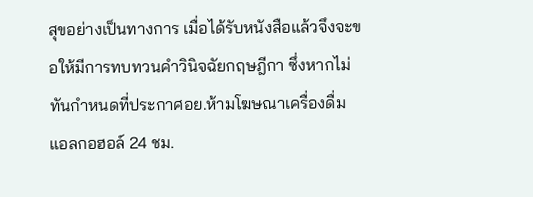สุขอย่างเป็นทางการ เมื่อได้รับหนังสือแล้วจึงจะขอให้มีการทบทวนคำวินิจฉัยกฤษฎีกา ซึ่งหากไม่ทันกำหนดที่ประกาศอย.ห้ามโฆษณาเครื่องดื่มแอลกอฮอล์ 24 ชม.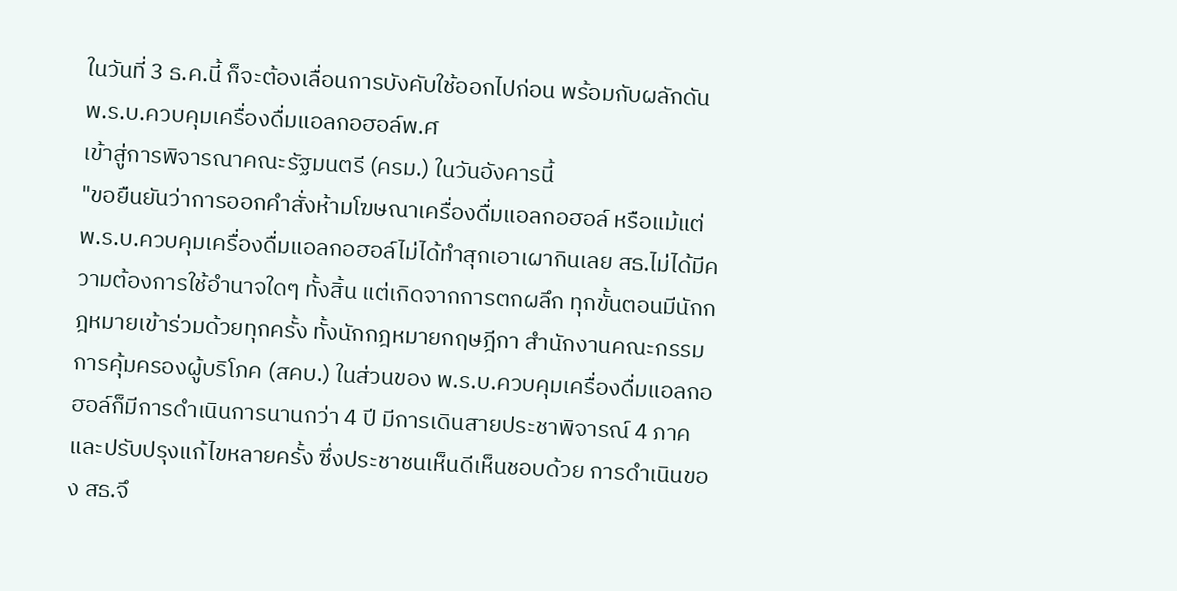ในวันที่ 3 ธ.ค.นี้ ก็จะต้องเลื่อนการบังคับใช้ออกไปก่อน พร้อมกับผลักดัน พ.ร.บ.ควบคุมเครื่องดื่มแอลกอฮอล์พ.ศ
เข้าสู่การพิจารณาคณะรัฐมนตรี (ครม.) ในวันอังคารนี้
"ขอยืนยันว่าการออกคำสั่งห้ามโฆษณาเครื่องดื่มแอลกอฮอล์ หรือแม้แต่พ.ร.บ.ควบคุมเครื่องดื่มแอลกอฮอล์ไม่ได้ทำสุกเอาเผากินเลย สธ.ไม่ได้มีความต้องการใช้อำนาจใดๆ ทั้งสิ้น แต่เกิดจากการตกผลึก ทุกขั้นตอนมีนักกฎหมายเข้าร่วมด้วยทุกครั้ง ทั้งนักกฎหมายกฤษฎีกา สำนักงานคณะกรรมการคุ้มครองผู้บริโภค (สคบ.) ในส่วนของ พ.ร.บ.ควบคุมเครื่องดื่มแอลกอฮอล์ก็มีการดำเนินการนานกว่า 4 ปี มีการเดินสายประชาพิจารณ์ 4 ภาค และปรับปรุงแก้ไขหลายครั้ง ซึ่งประชาชนเห็นดีเห็นชอบด้วย การดำเนินของ สธ.จึ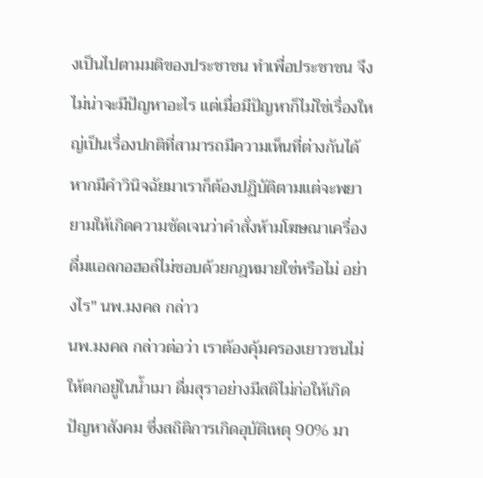งเป็นไปตามมติของประชาชน ทำเพื่อประชาชน จึงไม่น่าจะมีปัญหาอะไร แต่เมื่อมีปัญหาก็ไม่ใช่เรื่องใหญ่เป็นเรื่องปกติที่สามารถมีความเห็นที่ต่างกันได้ หากมีคำวินิจฉัยมาเราก็ต้องปฏิบัติตามแต่จะพยายามให้เกิดความชัดเจนว่าคำสั่งห้ามโฆษณาเครื่องดื่มแอลกอฮอล์ไม่ชอบด้วยกฎหมายใช่หรือไม่ อย่างไร" นพ.มงคล กล่าว
นพ.มงคล กล่าวต่อว่า เราต้องคุ้มครองเยาวชนไม่ให้ตกอยู่ในน้ำเมา ดื่มสุราอย่างมีสติไม่ก่อให้เกิดปัญหาสังคม ซึ่งสถิติการเกิดอุบัติเหตุ 90% มา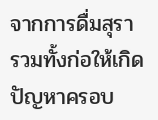จากการดื่มสุรา รวมทั้งก่อให้เกิดปัญหาครอบ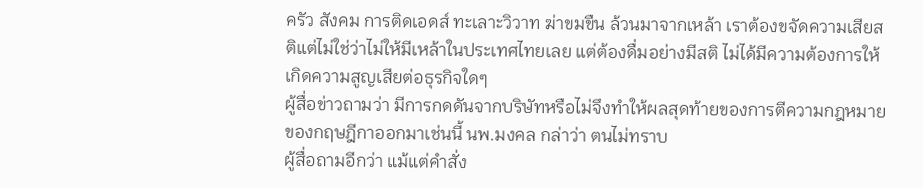ครัว สังคม การติดเอดส์ ทะเลาะวิวาท ฆ่าขมขืน ล้วนมาจากเหล้า เราต้องขจัดความเสียสติแต่ไม่ใช่ว่าไม่ให้มีเหล้าในประเทศไทยเลย แต่ต้องดื่มอย่างมีสติ ไม่ได้มีความต้องการให้เกิดความสูญเสียต่อธุรกิจใดๆ
ผู้สื่อข่าวถามว่า มีการกดดันจากบริษัทหรือไม่จึงทำให้ผลสุดท้ายของการตีความกฎหมายของกฤษฎีกาออกมาเช่นนี้ นพ.มงคล กล่าว่า ตนไม่ทราบ
ผู้สื่อถามอีกว่า แม้แต่คำสั่ง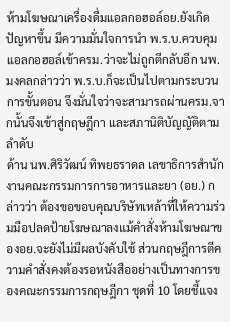ห้ามโฆษณาเครื่องดื่มแอลกอฮอล์อย.ยังเกิดปัญหาขึ้น มีความมั่นใจการนำ พ.ร.บ.ควบคุมแอลกอฮอล์เข้าครม.ว่าจะไม่ถูกตีกลับอีก นพ.มงคลกล่าวว่า พ.ร.บ.ก็จะเป็นไปตามกระบวนการขั้นตอน จึงมั่นใจว่าจะสามารถผ่านครม.จากนั้นจึงเข้าสู่กฤษฎีกา และสภานิติบัญญัติตามลำดับ
ด้าน นพ.ศิริวัฒน์ ทิพยธราดล เลขาธิการสำนักงานคณะกรรมการการอาหารและยา (อย.) กล่าวว่า ต้องขอขอบคุณบริษัทเหล้าที่ให้ความร่วมมือปลดป้ายโฆษณาลงแม้คำสั่งห้ามโฆษณาของอย.จะยังไม่มีผลบังคับใช้ ส่วนกฤษฎีการตีความคำสั่งคงต้องรอหนังสืออย่างเป็นทางการของคณะกรรมการกฤษฎีกา ชุดที่ 10 โดยชี้แจง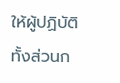ให้ผู้ปฏิบัติทั้งส่วนก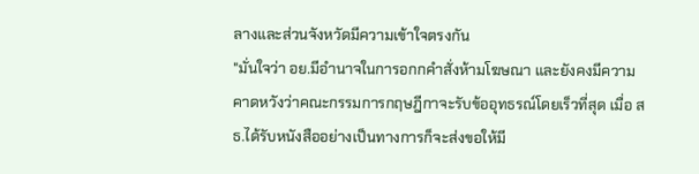ลางและส่วนจังหวัดมีความเข้าใจตรงกัน
"มั่นใจว่า อย.มีอำนาจในการอกกคำสั่งห้ามโฆษณา และยังคงมีความคาดหวังว่าคณะกรรมการกฤษฎีกาจะรับข้ออุทธรณ์โดยเร็วที่สุด เมื่อ สธ.ได้รับหนังสืออย่างเป็นทางการก็จะส่งขอให้มี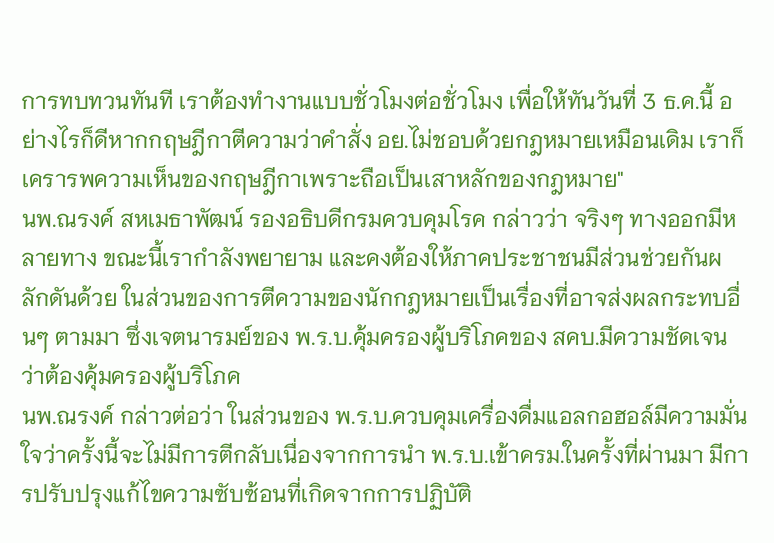การทบทวนทันที เราต้องทำงานแบบชั่วโมงต่อชั่วโมง เพื่อให้ทันวันที่ 3 ธ.ค.นี้ อย่างไรก็ดีหากกฤษฎีกาตีความว่าคำสั่ง อย.ไม่ชอบด้วยกฎหมายเหมือนเดิม เราก็เครารพความเห็นของกฤษฎีกาเพราะถือเป็นเสาหลักของกฎหมาย"
นพ.ณรงค์ สหเมธาพัฒน์ รองอธิบดีกรมควบคุมโรค กล่าวว่า จริงๆ ทางออกมีหลายทาง ขณะนี้เรากำลังพยายาม และคงต้องให้ภาคประชาชนมีส่วนช่วยกันผลักดันด้วย ในส่วนของการตีความของนักกฎหมายเป็นเรื่องที่อาจส่งผลกระทบอื่นๆ ตามมา ซึ่งเจตนารมย์ของ พ.ร.บ.คุ้มครองผู้บริโภคของ สคบ.มีความชัดเจนว่าต้องคุ้มครองผู้บริโภค
นพ.ณรงค์ กล่าวต่อว่า ในส่วนของ พ.ร.บ.ควบคุมเครื่องดื่มแอลกอฮอล์มีความมั่นใจว่าครั้งนี้จะไม่มีการตีกลับเนื่องจากการนำ พ.ร.บ.เข้าครม.ในครั้งที่ผ่านมา มีการปรับปรุงแก้ไขความซับซ้อนที่เกิดจากการปฏิบัติ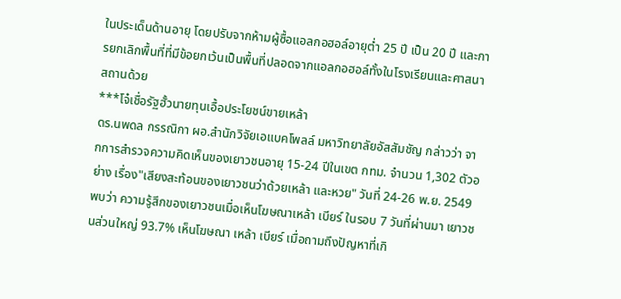ในประเด็นด้านอายุ โดยปรับจากห้ามผู้ซื้อแอลกอฮอล์อายุต่ำ 25 ปี เป็น 20 ปี และการยกเลิกพื้นที่ที่มีข้อยกเว้นเป็นพื้นที่ปลอดจากแอลกอฮอล์ทั้งในโรงเรียนและศาสนาสถานด้วย
***โจ๋เชื่อรัฐฮั้วนายทุนเอื้อประโยชน์ขายเหล้า
ดร.นพดล กรรณิกา ผอ.สำนักวิจัยเอแบคโพลล์ มหาวิทยาลัยอัสสัมชัญ กล่าวว่า จากการสำรวจความคิดเห็นของเยาวชนอายุ 15-24 ปีในเขต กทม. จำนวน 1,302 ตัวอย่าง เรื่อง"เสียงสะท้อนของเยาวชนว่าด้วยเหล้า และหวย" วันที่ 24-26 พ.ย. 2549 พบว่า ความรู้สึกของเยาวชนเมื่อเห็นโฆษณาเหล้า เบียร์ ในรอบ 7 วันที่ผ่านมา เยาวชนส่วนใหญ่ 93.7% เห็นโฆษณา เหล้า เบียร์ เมื่อถามถึงปัญหาที่เกิ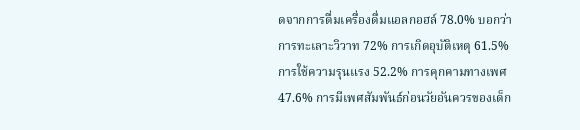ดจากการดื่มเครื่องดื่มแอลกอฮล์ 78.0% บอกว่าการทะเลาะวิวาท 72% การเกิดอุบัติเหตุ 61.5% การใช้ความรุนแรง 52.2% การคุกคามทางเพศ 47.6% การมีเพศสัมพันธ์ก่อนวัยอันควรของเด็ก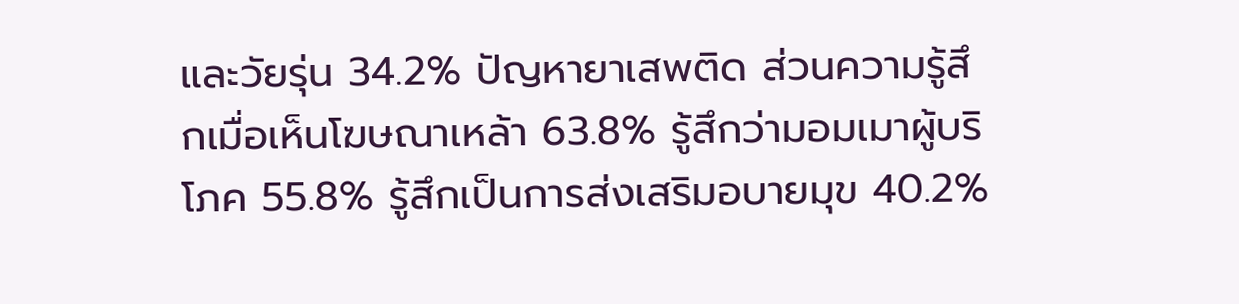และวัยรุ่น 34.2% ปัญหายาเสพติด ส่วนความรู้สึกเมื่อเห็นโฆษณาเหล้า 63.8% รู้สึกว่ามอมเมาผู้บริโภค 55.8% รู้สึกเป็นการส่งเสริมอบายมุข 40.2%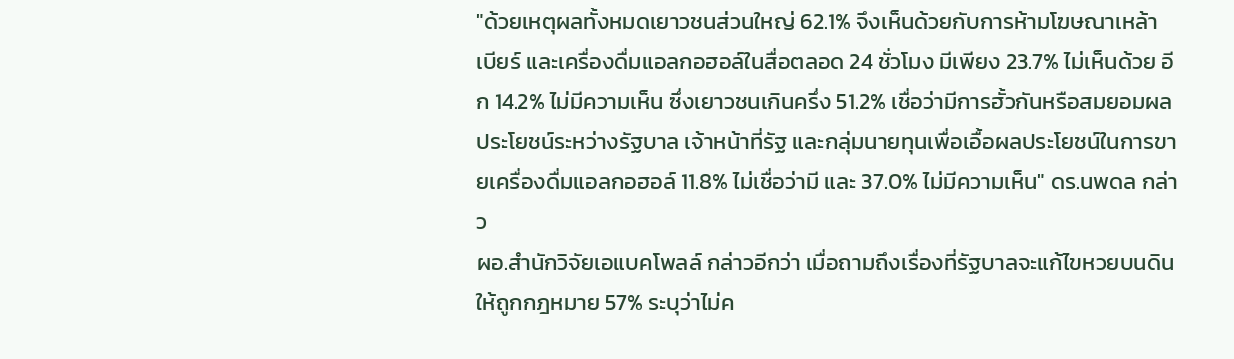"ด้วยเหตุผลทั้งหมดเยาวชนส่วนใหญ่ 62.1% จึงเห็นด้วยกับการห้ามโฆษณาเหล้า เบียร์ และเครื่องดื่มแอลกอฮอล์ในสื่อตลอด 24 ชั่วโมง มีเพียง 23.7% ไม่เห็นด้วย อีก 14.2% ไม่มีความเห็น ซึ่งเยาวชนเกินครึ่ง 51.2% เชื่อว่ามีการฮั้วกันหรือสมยอมผลประโยชน์ระหว่างรัฐบาล เจ้าหน้าที่รัฐ และกลุ่มนายทุนเพื่อเอื้อผลประโยชน์ในการขายเครื่องดื่มแอลกอฮอล์ 11.8% ไม่เชื่อว่ามี และ 37.0% ไม่มีความเห็น" ดร.นพดล กล่าว
ผอ.สำนักวิจัยเอแบคโพลล์ กล่าวอีกว่า เมื่อถามถึงเรื่องที่รัฐบาลจะแก้ไขหวยบนดินให้ถูกกฎหมาย 57% ระบุว่าไม่ค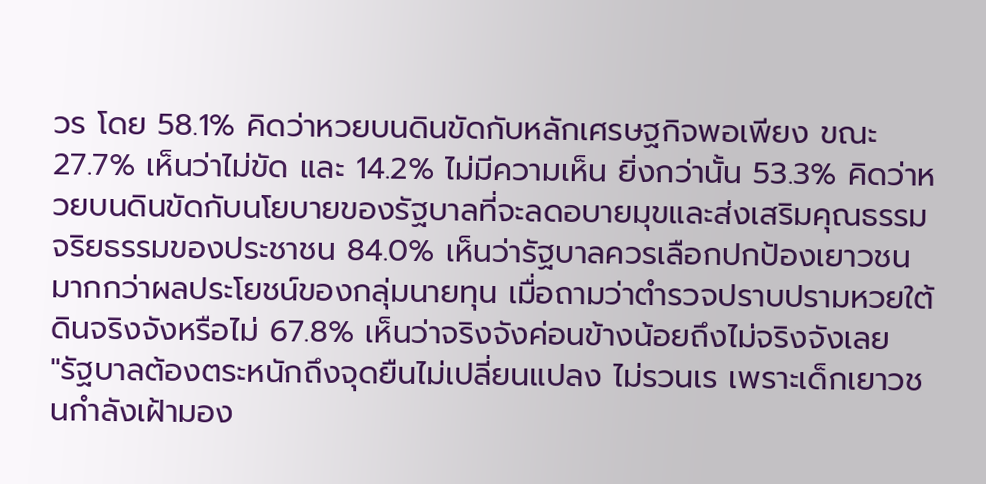วร โดย 58.1% คิดว่าหวยบนดินขัดกับหลักเศรษฐกิจพอเพียง ขณะ 27.7% เห็นว่าไม่ขัด และ 14.2% ไม่มีความเห็น ยิ่งกว่านั้น 53.3% คิดว่าหวยบนดินขัดกับนโยบายของรัฐบาลที่จะลดอบายมุขและส่งเสริมคุณธรรมจริยธรรมของประชาชน 84.0% เห็นว่ารัฐบาลควรเลือกปกป้องเยาวชนมากกว่าผลประโยชน์ของกลุ่มนายทุน เมื่อถามว่าตำรวจปราบปรามหวยใต้ดินจริงจังหรือไม่ 67.8% เห็นว่าจริงจังค่อนข้างน้อยถึงไม่จริงจังเลย
"รัฐบาลต้องตระหนักถึงจุดยืนไม่เปลี่ยนแปลง ไม่รวนเร เพราะเด็กเยาวชนกำลังเฝ้ามอง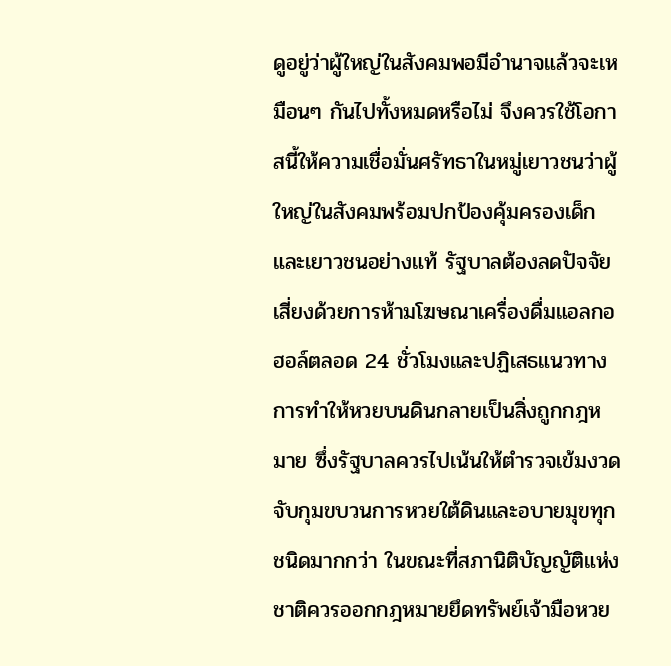ดูอยู่ว่าผู้ใหญ่ในสังคมพอมีอำนาจแล้วจะเหมือนๆ กันไปทั้งหมดหรือไม่ จึงควรใช้โอกาสนี้ให้ความเชื่อมั่นศรัทธาในหมู่เยาวชนว่าผู้ใหญ่ในสังคมพร้อมปกป้องคุ้มครองเด็กและเยาวชนอย่างแท้ รัฐบาลต้องลดปัจจัยเสี่ยงด้วยการห้ามโฆษณาเครื่องดื่มแอลกอฮอล์ตลอด 24 ชั่วโมงและปฏิเสธแนวทางการทำให้หวยบนดินกลายเป็นสิ่งถูกกฎหมาย ซึ่งรัฐบาลควรไปเน้นให้ตำรวจเข้มงวดจับกุมขบวนการหวยใต้ดินและอบายมุขทุกชนิดมากกว่า ในขณะที่สภานิติบัญญัติแห่งชาติควรออกกฎหมายยึดทรัพย์เจ้ามือหวย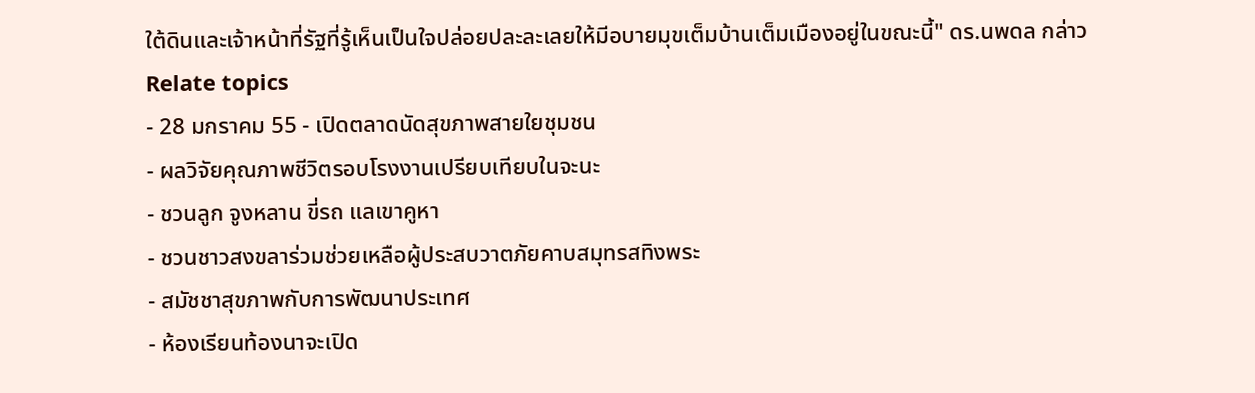ใต้ดินและเจ้าหน้าที่รัฐที่รู้เห็นเป็นใจปล่อยปละละเลยให้มีอบายมุขเต็มบ้านเต็มเมืองอยู่ในขณะนี้" ดร.นพดล กล่าว
Relate topics
- 28 มกราคม 55 - เปิดตลาดนัดสุขภาพสายใยชุมชน
- ผลวิจัยคุณภาพชีวิตรอบโรงงานเปรียบเทียบในจะนะ
- ชวนลูก จูงหลาน ขี่รถ แลเขาคูหา
- ชวนชาวสงขลาร่วมช่วยเหลือผู้ประสบวาตภัยคาบสมุทรสทิงพระ
- สมัชชาสุขภาพกับการพัฒนาประเทศ
- ห้องเรียนท้องนาจะเปิด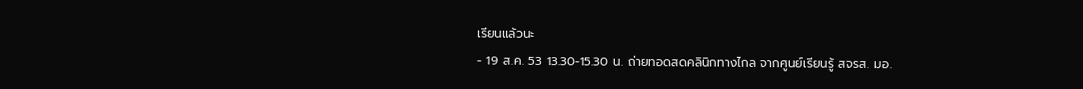เรียนแล้วนะ
- 19 ส.ค. 53 13.30-15.30 น. ถ่ายทอดสดคลินิกทางไกล จากศูนย์เรียนรู้ สจรส. มอ.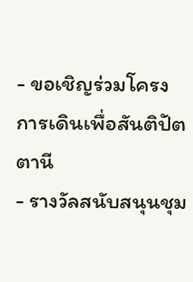- ขอเชิญร่วมโครงการเดินเพื่อสันติปัตตานี
- รางวัลสนับสนุนชุม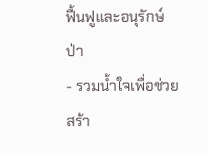ฟื้นฟูและอนุรักษ์ป่า
- รวมน้ำใจเพื่อช่วยสร้า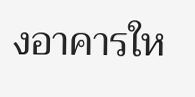งอาคารให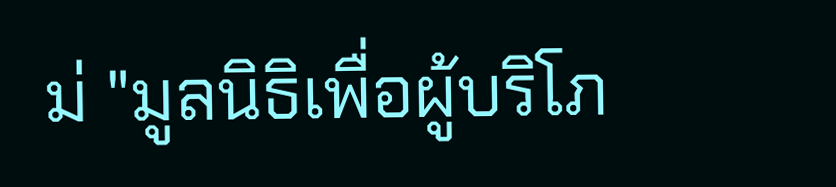ม่ "มูลนิธิเพื่อผู้บริโภ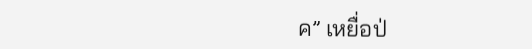ค” เหยื่อป่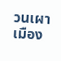วนเผาเมือง